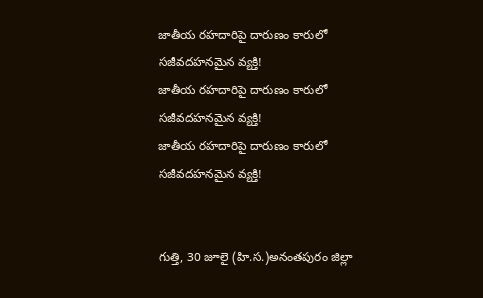జాతీయ రహదారిపై దారుణం కారులో సజీవదహనమైన వ్యక్తి!
జాతీయ రహదారిపై దారుణం కారులో సజీవదహనమైన వ్యక్తి!
జాతీయ రహదారిపై దారుణం కారులో సజీవదహనమైన వ్యక్తి!


గుత్తి, 30 జూలై (హి.స.)అనంతపురం జిల్లా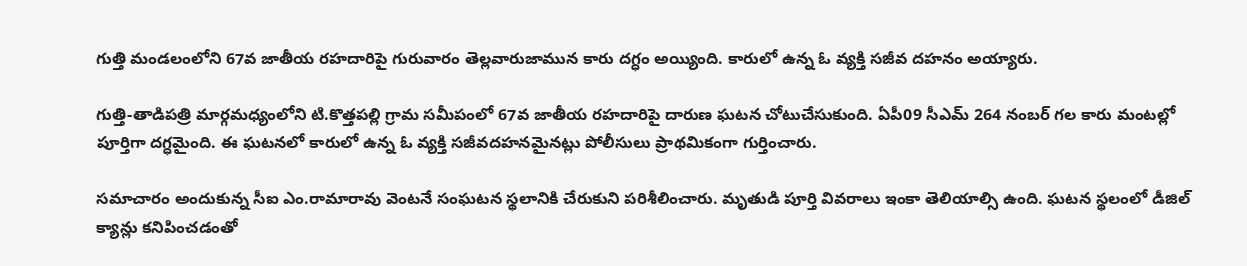గుత్తి మండలంలోని 67వ జాతీయ రహదారిపై గురువారం తెల్లవారుజామున కారు దగ్ధం అయ్యింది. కారులో ఉన్న ఓ వ్యక్తి సజీవ దహనం అయ్యారు.

గుత్తి-తాడిపత్రి మార్గమధ్యంలోని టి.కొత్తపల్లి గ్రామ సమీపంలో 67వ జాతీయ రహదారిపై దారుణ ఘటన చోటుచేసుకుంది. ఏపీ09 సీఎమ్ 264 నంబర్ గల కారు మంటల్లో పూర్తిగా దగ్ధమైంది. ఈ ఘటనలో కారులో ఉన్న ఓ వ్యక్తి సజీవదహనమైనట్లు పోలీసులు ప్రాథమికంగా గుర్తించారు.

సమాచారం అందుకున్న సీఐ ఎం.రామారావు వెంటనే సంఘటన స్థలానికి చేరుకుని పరిశీలించారు. మృతుడి పూర్తి వివరాలు ఇంకా తెలియాల్సి ఉంది. ఘటన స్థలంలో డీజిల్ క్యాన్లు కనిపించడంతో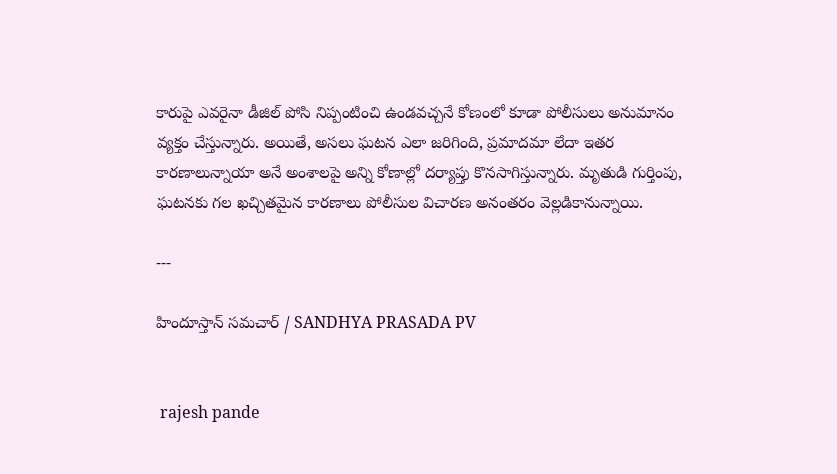కారుపై ఎవరైనా డీజిల్ పోసి నిప్పంటించి ఉండవచ్చనే కోణంలో కూడా పోలీసులు అనుమానం వ్యక్తం చేస్తున్నారు. అయితే, అసలు ఘటన ఎలా జరిగింది, ప్రమాదమా లేదా ఇతర కారణాలున్నాయా అనే అంశాలపై అన్ని కోణాల్లో దర్యాప్తు కొనసాగిస్తున్నారు. మృతుడి గుర్తింపు, ఘటనకు గల ఖచ్చితమైన కారణాలు పోలీసుల విచారణ అనంతరం వెల్లడికానున్నాయి.

---

హిందూస్తాన్ సమచార్ / SANDHYA PRASADA PV


 rajesh pande